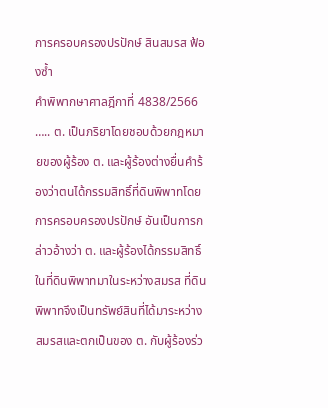การครอบครองปรปักษ์ สินสมรส ฟ้องซ้ำ
คำพิพากษาศาลฎีกาที่ 4838/2566
….. ต. เป็นภริยาโดยชอบด้วยกฎหมายของผู้ร้อง ต. และผู้ร้องต่างยื่นคำร้องว่าตนได้กรรมสิทธิ์ที่ดินพิพาทโดยการครอบครองปรปักษ์ อันเป็นการกล่าวอ้างว่า ต. และผู้ร้องได้กรรมสิทธิ์ในที่ดินพิพาทมาในระหว่างสมรส ที่ดินพิพาทจึงเป็นทรัพย์สินที่ได้มาระหว่างสมรสและตกเป็นของ ต. กับผู้ร้องร่ว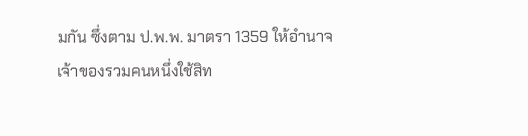มกัน ซึ่งตาม ป.พ.พ. มาตรา 1359 ให้อำนาจเจ้าของรวมคนหนึ่งใช้สิท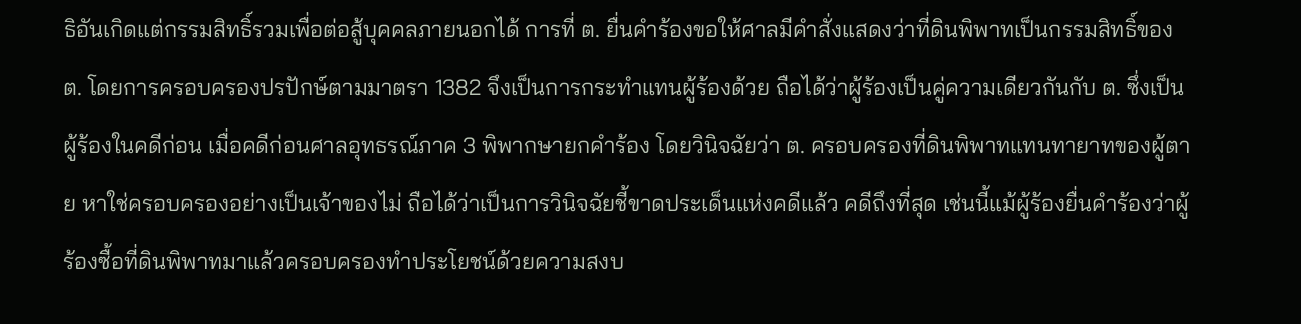ธิอันเกิดแต่กรรมสิทธิ์รวมเพื่อต่อสู้บุคคลภายนอกได้ การที่ ต. ยื่นคำร้องขอให้ศาลมีคำสั่งแสดงว่าที่ดินพิพาทเป็นกรรมสิทธิ์ของ ต. โดยการครอบครองปรปักษ์ตามมาตรา 1382 จึงเป็นการกระทำแทนผู้ร้องด้วย ถือได้ว่าผู้ร้องเป็นคู่ความเดียวกันกับ ต. ซึ่งเป็นผู้ร้องในคดีก่อน เมื่อคดีก่อนศาลอุทธรณ์ภาค 3 พิพากษายกคำร้อง โดยวินิจฉัยว่า ต. ครอบครองที่ดินพิพาทแทนทายาทของผู้ตาย หาใช่ครอบครองอย่างเป็นเจ้าของไม่ ถือได้ว่าเป็นการวินิจฉัยชี้ขาดประเด็นแห่งคดีแล้ว คดีถึงที่สุด เช่นนี้แม้ผู้ร้องยื่นคำร้องว่าผู้ร้องซื้อที่ดินพิพาทมาแล้วครอบครองทำประโยชน์ด้วยความสงบ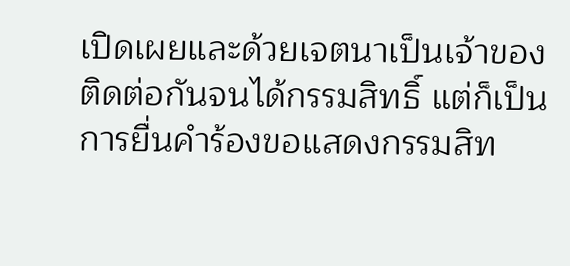เปิดเผยและด้วยเจตนาเป็นเจ้าของติดต่อกันจนได้กรรมสิทธิ์ แต่ก็เป็นการยื่นคำร้องขอแสดงกรรมสิท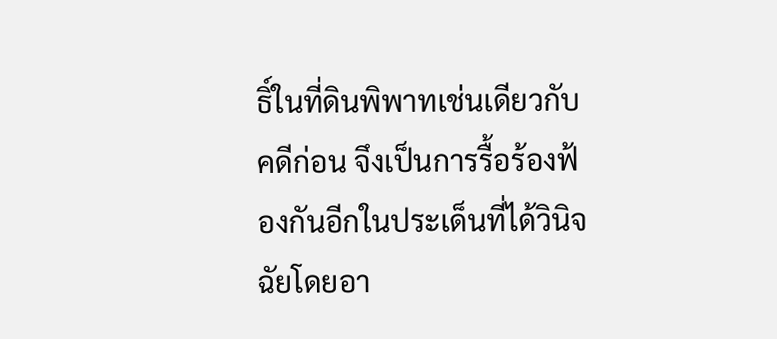ธิ์ในที่ดินพิพาทเช่นเดียวกับคดีก่อน จึงเป็นการรื้อร้องฟ้องกันอีกในประเด็นที่ได้วินิจฉัยโดยอา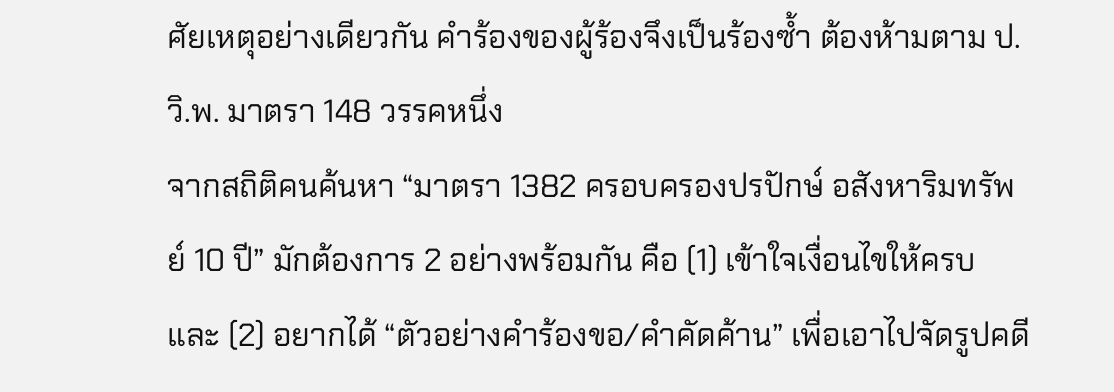ศัยเหตุอย่างเดียวกัน คำร้องของผู้ร้องจึงเป็นร้องซ้ำ ต้องห้ามตาม ป.วิ.พ. มาตรา 148 วรรคหนึ่ง
จากสถิติคนค้นหา “มาตรา 1382 ครอบครองปรปักษ์ อสังหาริมทรัพย์ 10 ปี” มักต้องการ 2 อย่างพร้อมกัน คือ (1) เข้าใจเงื่อนไขให้ครบ และ (2) อยากได้ “ตัวอย่างคำร้องขอ/คำคัดค้าน” เพื่อเอาไปจัดรูปคดี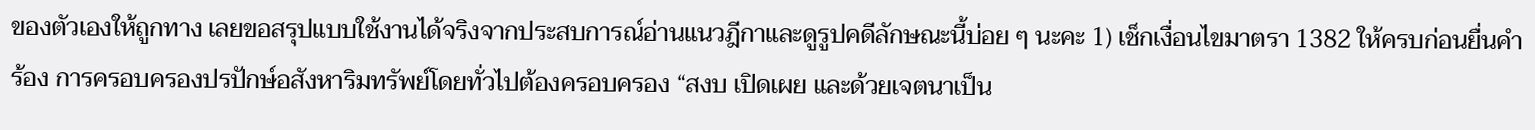ของตัวเองให้ถูกทาง เลยขอสรุปแบบใช้งานได้จริงจากประสบการณ์อ่านแนวฎีกาและดูรูปคดีลักษณะนี้บ่อย ๆ นะคะ 1) เช็กเงื่อนไขมาตรา 1382 ให้ครบก่อนยื่นคำร้อง การครอบครองปรปักษ์อสังหาริมทรัพย์โดยทั่วไปต้องครอบครอง “สงบ เปิดเผย และด้วยเจตนาเป็น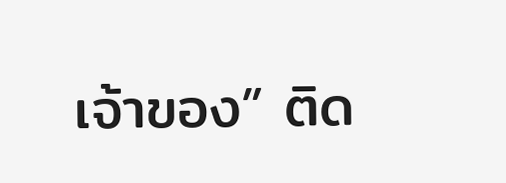เจ้าของ” ติด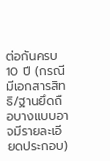ต่อกันครบ 10 ปี (กรณีมีเอกสารสิทธิ/ฐานยึดถือบางแบบอาจมีรายละเอียดประกอบ)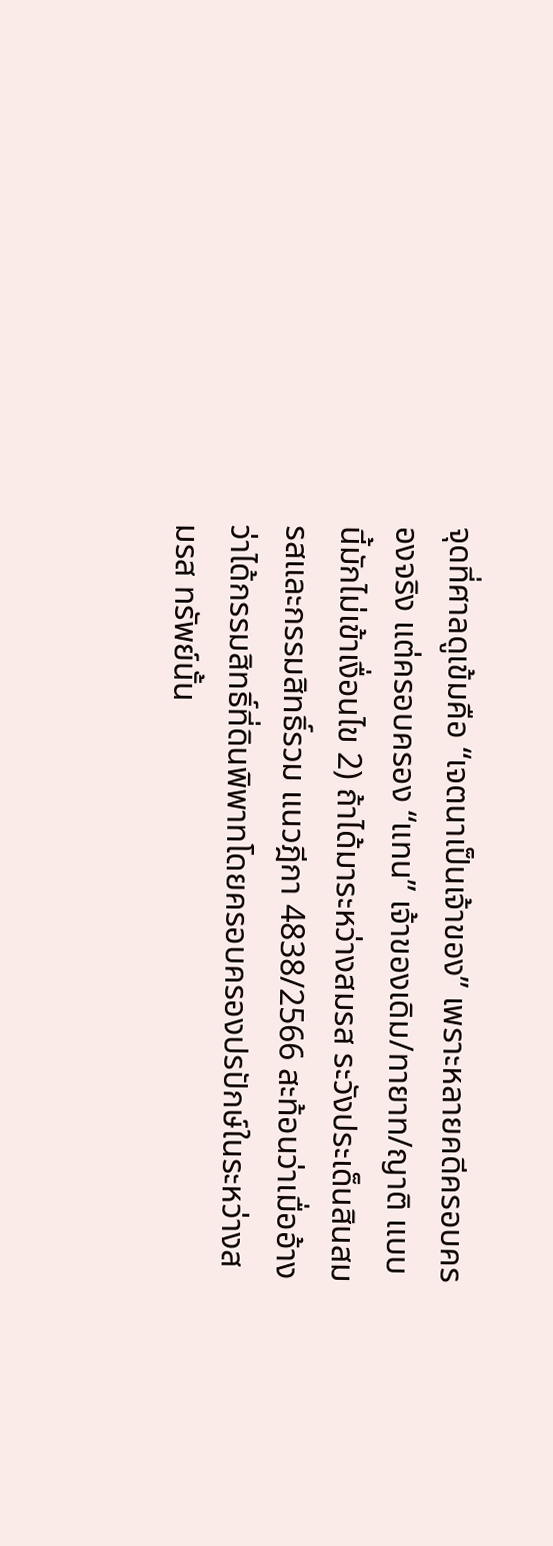จุดที่ศาลดูเข้มคือ “เจตนาเป็นเจ้าของ” เพราะหลายคดีครอบครองจริง แต่ครอบครอง “แทน” เจ้าของเดิม/ทายาท/ญาติ แบบนี้มักไม่เข้าเงื่อนไข 2) ถ้าได้มาระหว่างสมรส ระวังประเด็นสินสมรสและกรรมสิทธิ์รวม แนวฎีกา 4838/2566 สะท้อนว่าเมื่ออ้างว่าได้กรรมสิทธิ์ที่ดินพิพาทโดยครอบครองปรปักษ์ในระหว่างสมรส ทรัพย์นั้น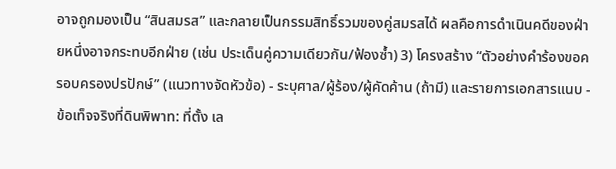อาจถูกมองเป็น “สินสมรส” และกลายเป็นกรรมสิทธิ์รวมของคู่สมรสได้ ผลคือการดำเนินคดีของฝ่ายหนึ่งอาจกระทบอีกฝ่าย (เช่น ประเด็นคู่ความเดียวกัน/ฟ้องซ้ำ) 3) โครงสร้าง “ตัวอย่างคำร้องขอครอบครองปรปักษ์” (แนวทางจัดหัวข้อ) - ระบุศาล/ผู้ร้อง/ผู้คัดค้าน (ถ้ามี) และรายการเอกสารแนบ - ข้อเท็จจริงที่ดินพิพาท: ที่ตั้ง เล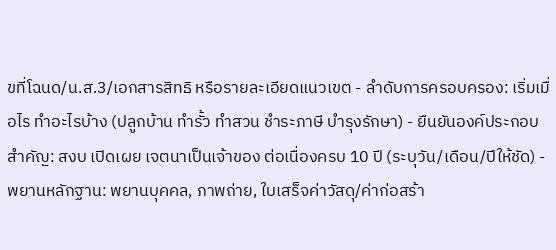ขที่โฉนด/น.ส.3/เอกสารสิทธิ หรือรายละเอียดแนวเขต - ลำดับการครอบครอง: เริ่มเมื่อไร ทำอะไรบ้าง (ปลูกบ้าน ทำรั้ว ทำสวน ชำระภาษี บำรุงรักษา) - ยืนยันองค์ประกอบสำคัญ: สงบ เปิดเผย เจตนาเป็นเจ้าของ ต่อเนื่องครบ 10 ปี (ระบุวัน/เดือน/ปีให้ชัด) - พยานหลักฐาน: พยานบุคคล, ภาพถ่าย, ใบเสร็จค่าวัสดุ/ค่าก่อสร้า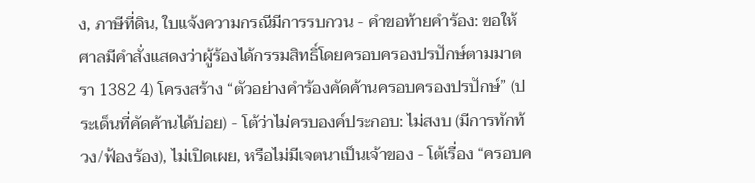ง, ภาษีที่ดิน, ใบแจ้งความกรณีมีการรบกวน - คำขอท้ายคำร้อง: ขอให้ศาลมีคำสั่งแสดงว่าผู้ร้องได้กรรมสิทธิ์โดยครอบครองปรปักษ์ตามมาตรา 1382 4) โครงสร้าง “ตัวอย่างคำร้องคัดค้านครอบครองปรปักษ์” (ประเด็นที่คัดค้านได้บ่อย) - โต้ว่าไม่ครบองค์ประกอบ: ไม่สงบ (มีการทักท้วง/ฟ้องร้อง), ไม่เปิดเผย, หรือไม่มีเจตนาเป็นเจ้าของ - โต้เรื่อง “ครอบค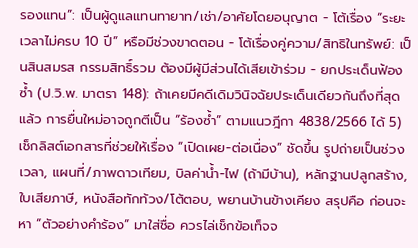รองแทน”: เป็นผู้ดูแลแทนทายาท/เช่า/อาศัยโดยอนุญาต - โต้เรื่อง “ระยะเวลาไม่ครบ 10 ปี” หรือมีช่วงขาดตอน - โต้เรื่องคู่ความ/สิทธิในทรัพย์: เป็นสินสมรส กรรมสิทธิ์รวม ต้องมีผู้มีส่วนได้เสียเข้าร่วม - ยกประเด็นฟ้องซ้ำ (ป.วิ.พ. มาตรา 148): ถ้าเคยมีคดีเดิมวินิจฉัยประเด็นเดียวกันถึงที่สุดแล้ว การยื่นใหม่อาจถูกตีเป็น “ร้องซ้ำ” ตามแนวฎีกา 4838/2566 ได้ 5) เช็กลิสต์เอกสารที่ช่วยให้เรื่อง “เปิดเผย-ต่อเนื่อง” ชัดขึ้น รูปถ่ายเป็นช่วงเวลา, แผนที่/ภาพดาวเทียม, บิลค่าน้ำ-ไฟ (ถ้ามีบ้าน), หลักฐานปลูกสร้าง, ใบเสียภาษี, หนังสือทักท้วง/โต้ตอบ, พยานบ้านข้างเคียง สรุปคือ ก่อนจะหา “ตัวอย่างคำร้อง” มาใส่ชื่อ ควรไล่เช็กข้อเท็จจ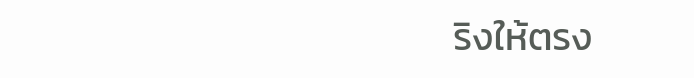ริงให้ตรง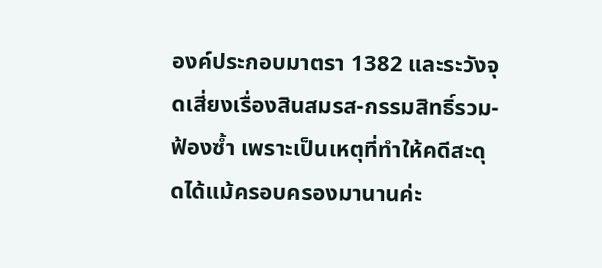องค์ประกอบมาตรา 1382 และระวังจุดเสี่ยงเรื่องสินสมรส-กรรมสิทธิ์รวม-ฟ้องซ้ำ เพราะเป็นเหตุที่ทำให้คดีสะดุดได้แม้ครอบครองมานานค่ะ